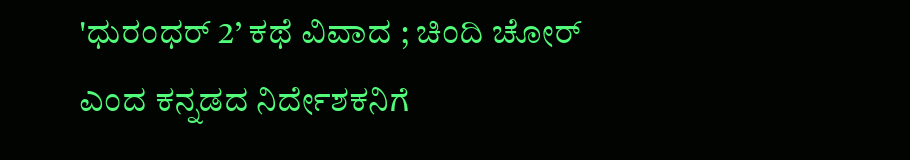'ಧುರಂಧರ್ 2’ ಕಥೆ ವಿವಾದ ; ಚಿಂದಿ ಚೋರ್ ಎಂದ ಕನ್ನಡದ ನಿರ್ದೇಶಕನಿಗೆ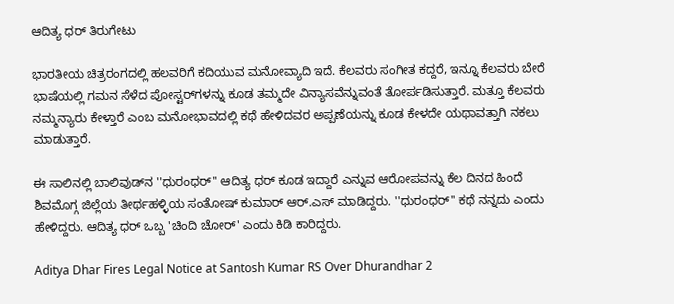ಆದಿತ್ಯ ಧರ್ ತಿರುಗೇಟು

ಭಾರತೀಯ ಚಿತ್ರರಂಗದಲ್ಲಿ ಹಲವರಿಗೆ ಕದಿಯುವ ಮನೋವ್ಯಾದಿ ಇದೆ. ಕೆಲವರು ಸಂಗೀತ ಕದ್ದರೆ, ಇನ್ನೂ ಕೆಲವರು ಬೇರೆ ಭಾಷೆಯಲ್ಲಿ ಗಮನ ಸೆಳೆದ ಪೋಸ್ಟರ್‌ಗಳನ್ನು ಕೂಡ ತಮ್ಮದೇ ವಿನ್ಯಾಸವೆನ್ನುವಂತೆ ತೋರ್ಪಡಿಸುತ್ತಾರೆ. ಮತ್ತೂ ಕೆಲವರು ನಮ್ಮನ್ಯಾರು ಕೇಳ್ತಾರೆ ಎಂಬ ಮನೋಭಾವದಲ್ಲಿ ಕಥೆ ಹೇಳಿದವರ ಅಪ್ಪಣೆಯನ್ನು ಕೂಡ ಕೇಳದೇ ಯಥಾವತ್ತಾಗಿ ನಕಲು ಮಾಡುತ್ತಾರೆ.

ಈ ಸಾಲಿನಲ್ಲಿ ಬಾಲಿವುಡ್‌ನ ''ಧುರಂಧರ್'' ಆದಿತ್ಯ ಧರ್ ಕೂಡ ಇದ್ದಾರೆ ಎನ್ನುವ ಆರೋಪವನ್ನು ಕೆಲ ದಿನದ ಹಿಂದೆ ಶಿವಮೊಗ್ಗ ಜಿಲ್ಲೆಯ ತೀರ್ಥಹಳ್ಳಿಯ ಸಂತೋಷ್ ಕುಮಾರ್ ಆರ್.ಎಸ್ ಮಾಡಿದ್ದರು. ''ಧುರಂಧರ್'' ಕಥೆ ನನ್ನದು ಎಂದು ಹೇಳಿದ್ದರು. ಆದಿತ್ಯ ಧರ್ ಒಬ್ಬ 'ಚಿಂದಿ ಚೋರ್' ಎಂದು ಕಿಡಿ ಕಾರಿದ್ದರು.

Aditya Dhar Fires Legal Notice at Santosh Kumar RS Over Dhurandhar 2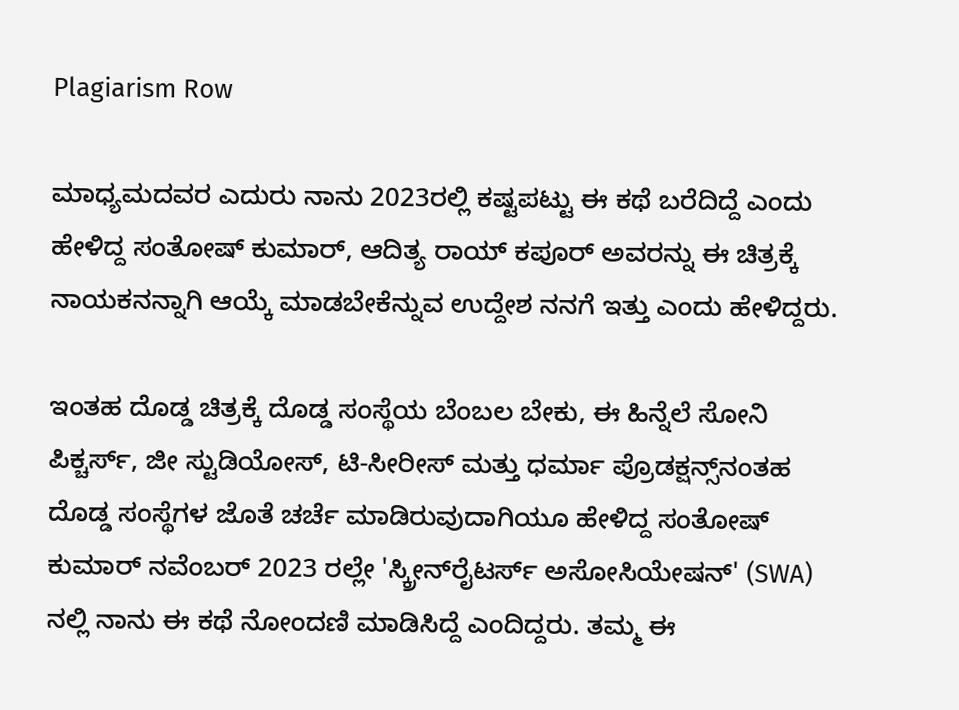Plagiarism Row

ಮಾಧ್ಯಮದವರ ಎದುರು ನಾನು 2023ರಲ್ಲಿ ಕಷ್ಟಪಟ್ಟು ಈ ಕಥೆ ಬರೆದಿದ್ದೆ ಎಂದು ಹೇಳಿದ್ದ ಸಂತೋಷ್ ಕುಮಾರ್, ಆದಿತ್ಯ ರಾಯ್ ಕಪೂರ್ ಅವರನ್ನು ಈ ಚಿತ್ರಕ್ಕೆ ನಾಯಕನನ್ನಾಗಿ ಆಯ್ಕೆ ಮಾಡಬೇಕೆನ್ನುವ ಉದ್ದೇಶ ನನಗೆ ಇತ್ತು ಎಂದು ಹೇಳಿದ್ದರು.

ಇಂತಹ ದೊಡ್ಡ ಚಿತ್ರಕ್ಕೆ ದೊಡ್ಡ ಸಂಸ್ಥೆಯ ಬೆಂಬಲ ಬೇಕು, ಈ ಹಿನ್ನೆಲೆ ಸೋನಿ ಪಿಕ್ಚರ್ಸ್, ಜೀ ಸ್ಟುಡಿಯೋಸ್, ಟಿ-ಸೀರೀಸ್ ಮತ್ತು ಧರ್ಮಾ ಪ್ರೊಡಕ್ಷನ್ಸ್‌ನಂತಹ ದೊಡ್ಡ ಸಂಸ್ಥೆಗಳ ಜೊತೆ ಚರ್ಚೆ ಮಾಡಿರುವುದಾಗಿಯೂ ಹೇಳಿದ್ದ ಸಂತೋಷ್ ಕುಮಾರ್ ನವೆಂಬರ್ 2023 ರಲ್ಲೇ 'ಸ್ಕ್ರೀನ್‌ರೈಟರ್ಸ್ ಅಸೋಸಿಯೇಷನ್' (SWA) ನಲ್ಲಿ ನಾನು ಈ ಕಥೆ ನೋಂದಣಿ ಮಾಡಿಸಿದ್ದೆ ಎಂದಿದ್ದರು. ತಮ್ಮ ಈ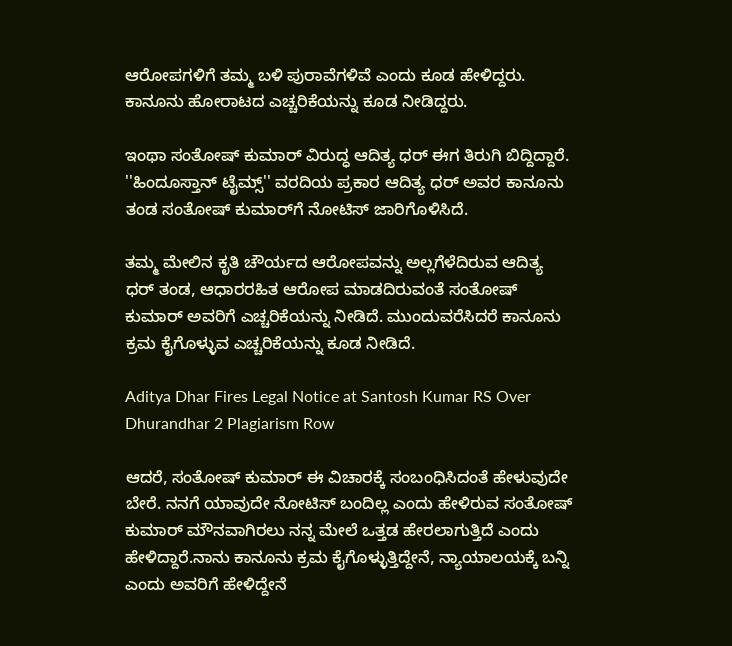ಆರೋಪಗಳಿಗೆ ತಮ್ಮ ಬಳಿ ಪುರಾವೆಗಳಿವೆ ಎಂದು ಕೂಡ ಹೇಳಿದ್ದರು. ಕಾನೂನು ಹೋರಾಟದ ಎಚ್ಚರಿಕೆಯನ್ನು ಕೂಡ ನೀಡಿದ್ದರು.

ಇಂಥಾ ಸಂತೋಷ್ ಕುಮಾರ್ ವಿರುದ್ಧ ಆದಿತ್ಯ ಧರ್ ಈಗ ತಿರುಗಿ ಬಿದ್ದಿದ್ದಾರೆ. ''ಹಿಂದೂಸ್ತಾನ್ ಟೈಮ್ಸ್'' ವರದಿಯ ಪ್ರಕಾರ ಆದಿತ್ಯ ಧರ್ ಅವರ ಕಾನೂನು ತಂಡ ಸಂತೋಷ್ ಕುಮಾರ್‌ಗೆ ನೋಟಿಸ್ ಜಾರಿಗೊಳಿಸಿದೆ.

ತಮ್ಮ ಮೇಲಿನ ಕೃತಿ ಚೌರ್ಯದ ಆರೋಪವನ್ನು ಅಲ್ಲಗೆಳೆದಿರುವ ಆದಿತ್ಯ ಧರ್ ತಂಡ, ಆಧಾರರಹಿತ ಆರೋಪ ಮಾಡದಿರುವಂತೆ ಸಂತೋಷ್ ಕುಮಾರ್ ಅವರಿಗೆ ಎಚ್ಚರಿಕೆಯನ್ನು ನೀಡಿದೆ. ಮುಂದುವರೆಸಿದರೆ ಕಾನೂನು ಕ್ರಮ ಕೈಗೊಳ್ಳುವ ಎಚ್ಚರಿಕೆಯನ್ನು ಕೂಡ ನೀಡಿದೆ.

Aditya Dhar Fires Legal Notice at Santosh Kumar RS Over Dhurandhar 2 Plagiarism Row

ಆದರೆ, ಸಂತೋಷ್ ಕುಮಾರ್ ಈ ವಿಚಾರಕ್ಕೆ ಸಂಬಂಧಿಸಿದಂತೆ ಹೇಳುವುದೇ ಬೇರೆ. ನನಗೆ ಯಾವುದೇ ನೋಟಿಸ್ ಬಂದಿಲ್ಲ ಎಂದು ಹೇಳಿರುವ ಸಂತೋಷ್ ಕುಮಾರ್ ಮೌನವಾಗಿರಲು ನನ್ನ ಮೇಲೆ ಒತ್ತಡ ಹೇರಲಾಗುತ್ತಿದೆ ಎಂದು ಹೇಳಿದ್ದಾರೆ.ನಾನು ಕಾನೂನು ಕ್ರಮ ಕೈಗೊಳ್ಳುತ್ತಿದ್ದೇನೆ, ನ್ಯಾಯಾಲಯಕ್ಕೆ ಬನ್ನಿ ಎಂದು ಅವರಿಗೆ ಹೇಳಿದ್ದೇನೆ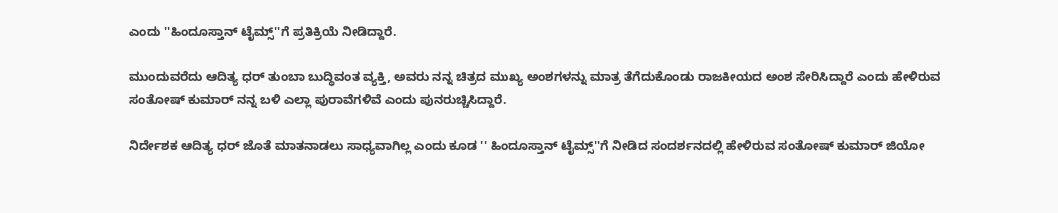ಎಂದು ''ಹಿಂದೂಸ್ತಾನ್ ಟೈಮ್ಸ್‌''ಗೆ ಪ್ರತಿಕ್ರಿಯೆ ನೀಡಿದ್ದಾರೆ.

ಮುಂದುವರೆದು ಆದಿತ್ಯ ಧರ್ ತುಂಬಾ ಬುದ್ಧಿವಂತ ವ್ಯಕ್ತಿ, ಅವರು ನನ್ನ ಚಿತ್ರದ ಮುಖ್ಯ ಅಂಶಗಳನ್ನು ಮಾತ್ರ ತೆಗೆದುಕೊಂಡು ರಾಜಕೀಯದ ಅಂಶ ಸೇರಿಸಿದ್ದಾರೆ ಎಂದು ಹೇಳಿರುವ ಸಂತೋಷ್ ಕುಮಾರ್ ನನ್ನ ಬಳಿ ಎಲ್ಲಾ ಪುರಾವೆಗಳಿವೆ ಎಂದು ಪುನರುಚ್ಚಿಸಿದ್ದಾರೆ.

ನಿರ್ದೇಶಕ ಆದಿತ್ಯ ಧರ್ ಜೊತೆ ಮಾತನಾಡಲು ಸಾಧ್ಯವಾಗಿಲ್ಲ ಎಂದು ಕೂಡ '' ಹಿಂದೂಸ್ತಾನ್ ಟೈಮ್ಸ್‌''ಗೆ ನೀಡಿದ ಸಂದರ್ಶನದಲ್ಲಿ ಹೇಳಿರುವ ಸಂತೋಷ್ ಕುಮಾರ್ ಜಿಯೋ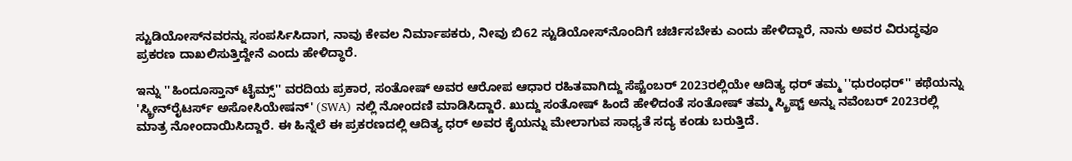ಸ್ಟುಡಿಯೋಸ್‌ನವರನ್ನು ಸಂಪರ್ಸಿಸಿದಾಗ, ನಾವು ಕೇವಲ ನಿರ್ಮಾಪಕರು, ನೀವು ಬಿ62 ಸ್ಟುಡಿಯೋಸ್‌ನೊಂದಿಗೆ ಚರ್ಚಿಸಬೇಕು ಎಂದು ಹೇಳಿದ್ದಾರೆ, ನಾನು ಅವರ ವಿರುದ್ಧವೂ ಪ್ರಕರಣ ದಾಖಲಿಸುತ್ತಿದ್ದೇನೆ ಎಂದು ಹೇಳಿದ್ಧಾರೆ.

ಇನ್ನು ''ಹಿಂದೂಸ್ತಾನ್ ಟೈಮ್ಸ್'' ವರದಿಯ ಪ್ರಕಾರ, ಸಂತೋಷ್ ಅವರ ಆರೋಪ ಆಧಾರ ರಹಿತವಾಗಿದ್ದು ಸೆಪ್ಟೆಂಬರ್ 2023ರಲ್ಲಿಯೇ ಆದಿತ್ಯ ಧರ್ ತಮ್ಮ ''ಧುರಂಧರ್'' ಕಥೆಯನ್ನು 'ಸ್ಕ್ರೀನ್‌ರೈಟರ್ಸ್ ಅಸೋಸಿಯೇಷನ್' (SWA) ನಲ್ಲಿ ನೋಂದಣಿ ಮಾಡಿಸಿದ್ದಾರೆ. ಖುದ್ದು ಸಂತೋಷ್ ಹಿಂದೆ ಹೇಳಿದಂತೆ ಸಂತೋಷ್ ತಮ್ಮ ಸ್ಕ್ರಿಪ್ಟ್ ಅನ್ನು ನವೆಂಬರ್ 2023ರಲ್ಲಿ ಮಾತ್ರ ನೋಂದಾಯಿಸಿದ್ದಾರೆ. ಈ ಹಿನ್ನೆಲೆ ಈ ಪ್ರಕರಣದಲ್ಲಿ ಆದಿತ್ಯ ಧರ್ ಅವರ ಕೈಯನ್ನು ಮೇಲಾಗುವ ಸಾಧ್ಯತೆ ಸದ್ಯ ಕಂಡು ಬರುತ್ತಿದೆ.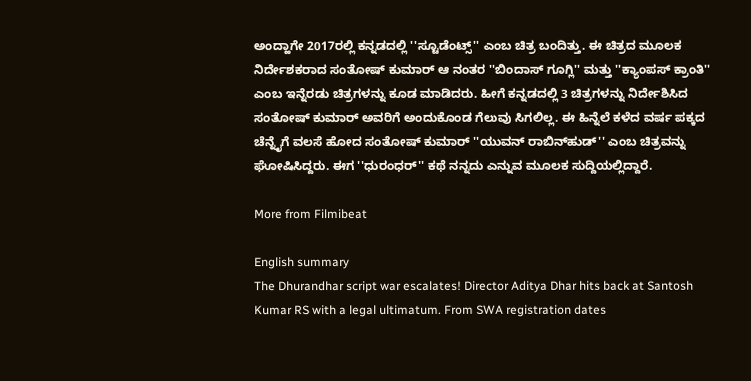ಅಂದ್ಹಾಗೇ 2017ರಲ್ಲಿ ಕನ್ನಡದಲ್ಲಿ ''ಸ್ಟೂಡೆಂಟ್ಸ್'' ಎಂಬ ಚಿತ್ರ ಬಂದಿತ್ತು. ಈ ಚಿತ್ರದ ಮೂಲಕ ನಿರ್ದೇಶಕರಾದ ಸಂತೋಷ್ ಕುಮಾರ್ ಆ ನಂತರ ''ಬಿಂದಾಸ್ ಗೂಗ್ಲಿ'' ಮತ್ತು ''ಕ್ಯಾಂಪಸ್ ಕ್ರಾಂತಿ'' ಎಂಬ ಇನ್ನೆರಡು ಚಿತ್ರಗಳನ್ನು ಕೂಡ ಮಾಡಿದರು. ಹೀಗೆ ಕನ್ನಡದಲ್ಲಿ 3 ಚಿತ್ರಗಳನ್ನು ನಿರ್ದೇಶಿಸಿದ ಸಂತೋಷ್ ಕುಮಾರ್ ಅವರಿಗೆ ಅಂದುಕೊಂಡ ಗೆಲುವು ಸಿಗಲಿಲ್ಲ. ಈ ಹಿನ್ನೆಲೆ ಕಳೆದ ವರ್ಷ ಪಕ್ಕದ ಚೆನ್ನೈಗೆ ವಲಸೆ ಹೋದ ಸಂತೋಷ್ ಕುಮಾರ್ ''ಯುವನ್ ರಾಬಿನ್‌ಹುಡ್'' ಎಂಬ ಚಿತ್ರವನ್ನು ಘೋಷಿಸಿದ್ದರು. ಈಗ ''ಧುರಂಧರ್'' ಕಥೆ ನನ್ನದು ಎನ್ನುವ ಮೂಲಕ ಸುದ್ದಿಯಲ್ಲಿದ್ದಾರೆ.

More from Filmibeat

English summary
The Dhurandhar script war escalates! Director Aditya Dhar hits back at Santosh Kumar RS with a legal ultimatum. From SWA registration dates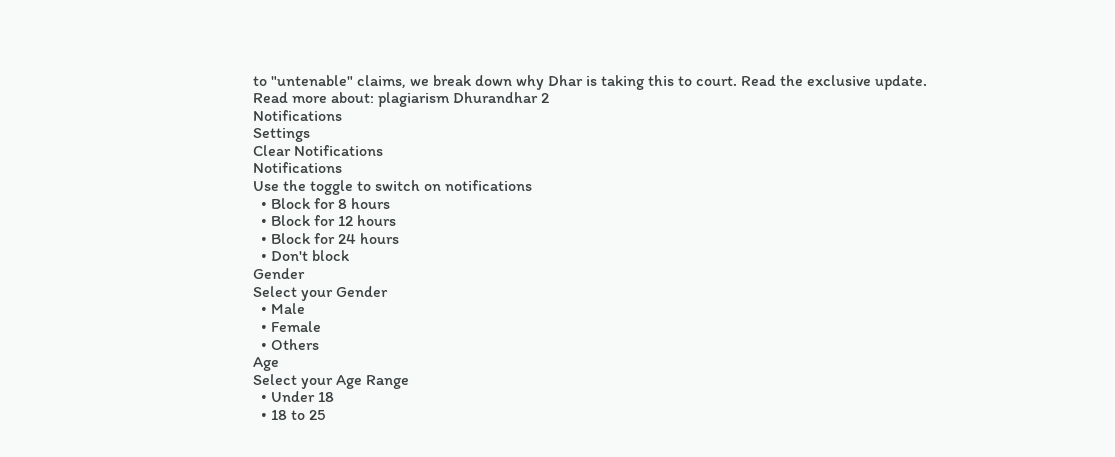to "untenable" claims, we break down why Dhar is taking this to court. Read the exclusive update.
Read more about: plagiarism Dhurandhar 2
Notifications
Settings
Clear Notifications
Notifications
Use the toggle to switch on notifications
  • Block for 8 hours
  • Block for 12 hours
  • Block for 24 hours
  • Don't block
Gender
Select your Gender
  • Male
  • Female
  • Others
Age
Select your Age Range
  • Under 18
  • 18 to 25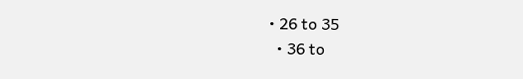• 26 to 35
  • 36 to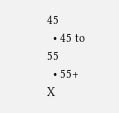45
  • 45 to 55
  • 55+
X